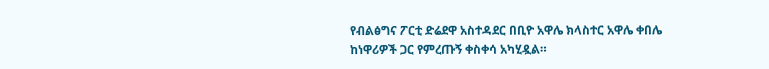የብልፅግና ፖርቲ ድሬደዋ አስተዳደር በቢዮ አዋሌ ክላስተር አዋሌ ቀበሌ ከነዋሪዎች ጋር የምረጡኝ ቀስቀሳ አካሂዷል።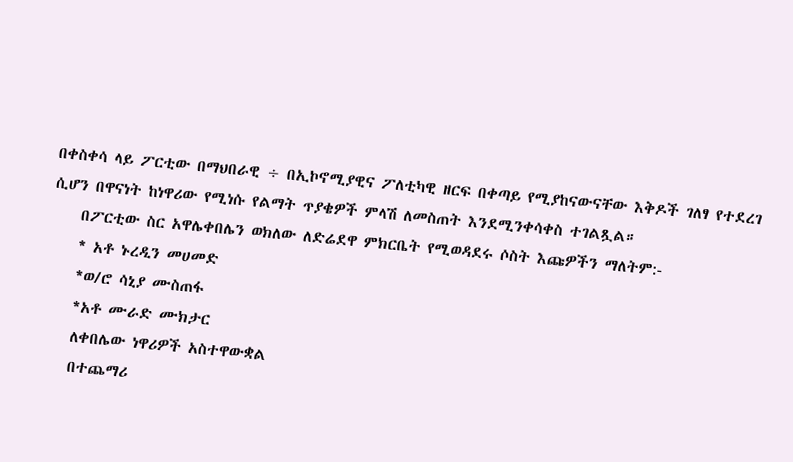በቀስቀሳ ላይ ፖርቲው በማህበራዊ ÷ በኢኮኖሚያዊና ፖለቲካዊ ዘርፍ በቀጣይ የሚያከናውናቸው እቅዶች ገለፃ የተደረገ ሲሆን በዋናነት ከነዋሪው የሚነሱ የልማት ጥያቄዎች ምላሽ ለመስጠት እንደሚንቀሳቀስ ተገልጿል።
    በፖርቲው ስር አዋሌቀበሌን ወክለው ለድሬደዋ ምክርቤት የሚወዳደሩ ሶስት እጩዎችን ማለትም:-
    * አቶ ኑረዲን መሀመድ
    *ወ/ሮ ሳኒያ ሙስጠፋ
    *አቶ ሙራድ ሙክታር
    ለቀበሌው ነዋሪዎች አስተዋውቋል
    በተጨማሪ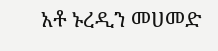አቶ ኑረዲን መሀመድ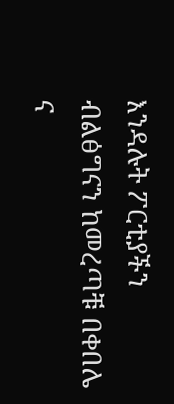እንዳሉት ፖርቲያችን ብልፅግናን ከመረጣቹ በቀበሌ ና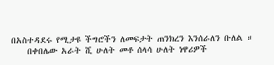በአስተዳደሩ የሚታዩ ችግሮችን ለመፍታት ጠንክረን እንሰራለን ቡለል ።
    በቀበሌው አራት ሺ ሁለት መቶ ሰላሳ ሁለት ነዋሪዎች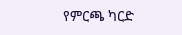የምርጫ ካርድ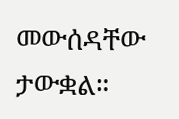መውሰዳቸው ታውቋል።